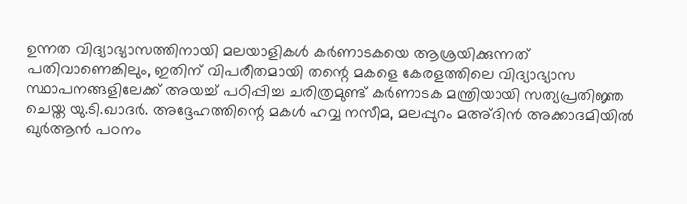ഉന്നത വിദ്യാഭ്യാസത്തിനായി മലയാളികൾ കർണാടകയെ ആശ്രയിക്കുന്നത് പതിവാണെങ്കിലും, ഇതിന് വിപരീതമായി തന്റെ മകളെ കേരളത്തിലെ വിദ്യാഭ്യാസ സ്ഥാപനങ്ങളിലേക്ക് അയച്ച് പഠിപ്പിച്ച ചരിത്രമുണ്ട് കർണാടക മന്ത്രിയായി സത്യപ്രതിജ്ഞ ചെയ്ത യു.ടി.ഖാദർ. അദ്ദേഹത്തിന്റെ മകൾ ഹവ്വ നസീമ, മലപ്പുറം മഅ്ദിൻ അക്കാദമിയിൽ ഖുർആൻ പഠനം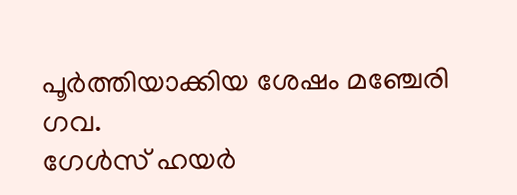പൂർത്തിയാക്കിയ ശേഷം മഞ്ചേരി ഗവ.
ഗേൾസ് ഹയർ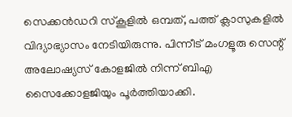സെക്കൻഡറി സ്കൂളിൽ ഒമ്പത്, പത്ത് ക്ലാസുകളിൽ വിദ്യാഭ്യാസം നേടിയിരുന്നു. പിന്നീട് മംഗളൂരു സെന്റ് അലോഷ്യസ് കോളജിൽ നിന്ന് ബിഎ സൈക്കോളജിയും പൂർത്തിയാക്കി.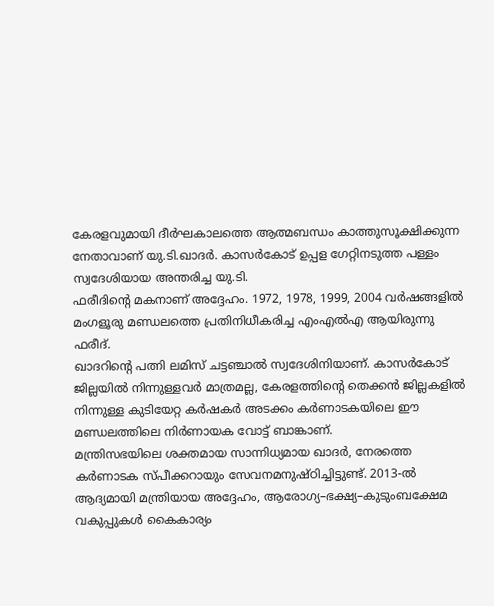കേരളവുമായി ദീർഘകാലത്തെ ആത്മബന്ധം കാത്തുസൂക്ഷിക്കുന്ന നേതാവാണ് യു.ടി.ഖാദർ. കാസർകോട് ഉപ്പള ഗേറ്റിനടുത്ത പള്ളം സ്വദേശിയായ അന്തരിച്ച യു.ടി.
ഫരീദിന്റെ മകനാണ് അദ്ദേഹം. 1972, 1978, 1999, 2004 വർഷങ്ങളിൽ മംഗളൂരു മണ്ഡലത്തെ പ്രതിനിധീകരിച്ച എംഎൽഎ ആയിരുന്നു ഫരീദ്.
ഖാദറിന്റെ പത്നി ലമിസ് ചട്ടഞ്ചാൽ സ്വദേശിനിയാണ്. കാസർകോട് ജില്ലയിൽ നിന്നുള്ളവർ മാത്രമല്ല, കേരളത്തിന്റെ തെക്കൻ ജില്ലകളിൽ നിന്നുള്ള കുടിയേറ്റ കർഷകർ അടക്കം കർണാടകയിലെ ഈ മണ്ഡലത്തിലെ നിർണായക വോട്ട് ബാങ്കാണ്.
മന്ത്രിസഭയിലെ ശക്തമായ സാന്നിധ്യമായ ഖാദർ, നേരത്തെ കർണാടക സ്പീക്കറായും സേവനമനുഷ്ഠിച്ചിട്ടുണ്ട്. 2013-ൽ ആദ്യമായി മന്ത്രിയായ അദ്ദേഹം, ആരോഗ്യ–ഭക്ഷ്യ–കുടുംബക്ഷേമ വകുപ്പുകൾ കൈകാര്യം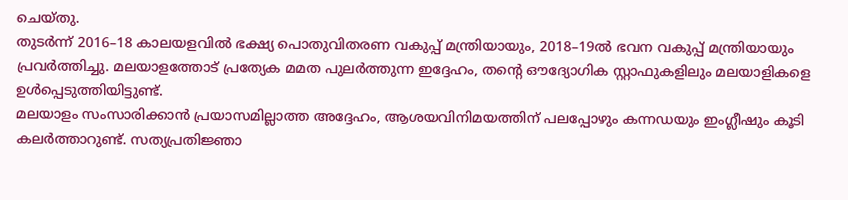ചെയ്തു.
തുടർന്ന് 2016–18 കാലയളവിൽ ഭക്ഷ്യ പൊതുവിതരണ വകുപ്പ് മന്ത്രിയായും, 2018–19ൽ ഭവന വകുപ്പ് മന്ത്രിയായും പ്രവർത്തിച്ചു. മലയാളത്തോട് പ്രത്യേക മമത പുലർത്തുന്ന ഇദ്ദേഹം, തന്റെ ഔദ്യോഗിക സ്റ്റാഫുകളിലും മലയാളികളെ ഉൾപ്പെടുത്തിയിട്ടുണ്ട്.
മലയാളം സംസാരിക്കാൻ പ്രയാസമില്ലാത്ത അദ്ദേഹം, ആശയവിനിമയത്തിന് പലപ്പോഴും കന്നഡയും ഇംഗ്ലീഷും കൂടി കലർത്താറുണ്ട്. സത്യപ്രതിജ്ഞാ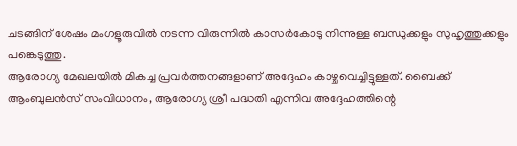ചടങ്ങിന് ശേഷം മംഗളൂരുവിൽ നടന്ന വിരുന്നിൽ കാസർകോടു നിന്നുള്ള ബന്ധുക്കളും സുഹൃത്തുക്കളും പങ്കെടുത്തു.
ആരോഗ്യ മേഖലയിൽ മികച്ച പ്രവർത്തനങ്ങളാണ് അദ്ദേഹം കാഴ്ചവെച്ചിട്ടുള്ളത്. ബൈക്ക് ആംബുലൻസ് സംവിധാനം, ആരോഗ്യ ശ്രീ പദ്ധതി എന്നിവ അദ്ദേഹത്തിന്റെ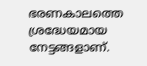ഭരണകാലത്തെ ശ്രദ്ധേയമായ നേട്ടങ്ങളാണ്.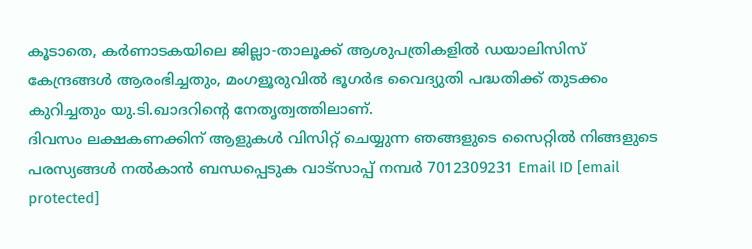കൂടാതെ, കർണാടകയിലെ ജില്ലാ-താലൂക്ക് ആശുപത്രികളിൽ ഡയാലിസിസ് കേന്ദ്രങ്ങൾ ആരംഭിച്ചതും, മംഗളൂരുവിൽ ഭൂഗർഭ വൈദ്യുതി പദ്ധതിക്ക് തുടക്കം കുറിച്ചതും യു.ടി.ഖാദറിന്റെ നേതൃത്വത്തിലാണ്.
ദിവസം ലക്ഷകണക്കിന് ആളുകൾ വിസിറ്റ് ചെയ്യുന്ന ഞങ്ങളുടെ സൈറ്റിൽ നിങ്ങളുടെ പരസ്യങ്ങൾ നൽകാൻ ബന്ധപ്പെടുക വാട്സാപ്പ് നമ്പർ 7012309231 Email ID [email protected]